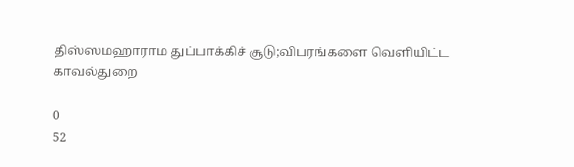திஸ்ஸமஹாராம துப்பாக்கிச் சூடு;விபரங்களை வெளியிட்ட காவல்துறை

0
52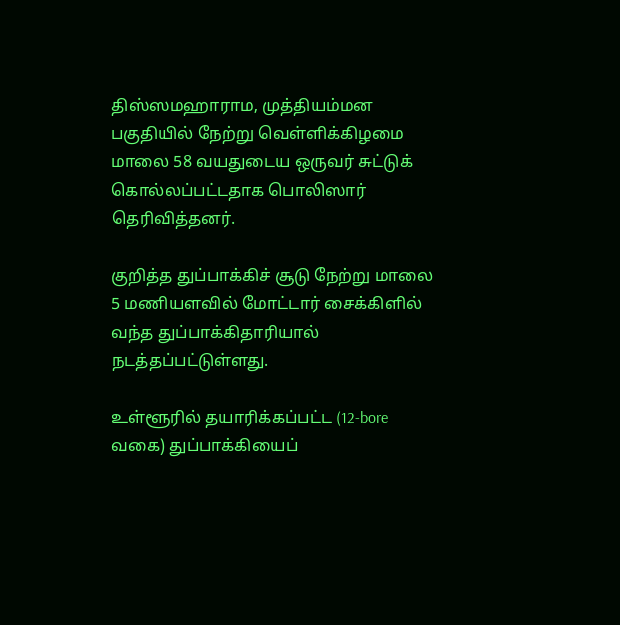திஸ்ஸமஹாராம, முத்தியம்மன பகுதியில் நேற்று வெள்ளிக்கிழமை மாலை 58 வயதுடைய ஒருவர் சுட்டுக் கொல்லப்பட்டதாக பொலிஸார் தெரிவித்தனர்.

குறித்த துப்பாக்கிச் சூடு நேற்று மாலை 5 மணியளவில் மோட்டார் சைக்கிளில் வந்த துப்பாக்கிதாரியால் நடத்தப்பட்டுள்ளது.

உள்ளூரில் தயாரிக்கப்பட்ட (12-bore வகை) துப்பாக்கியைப்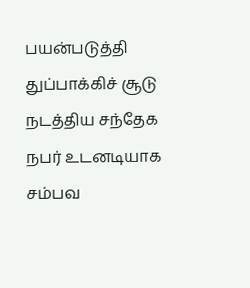பயன்படுத்தி துப்பாக்கிச் சூடு நடத்திய சந்தேக நபர் உடனடியாக சம்பவ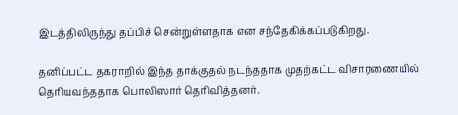இடத்திலிருந்து தப்பிச் சென்றுள்ளதாக என சந்தேகிக்கப்படுகிறது.

தனிப்பட்ட தகராறில் இந்த தாக்குதல் நடந்ததாக முதற்கட்ட விசாரணையில் தெரியவந்ததாக பொலிஸார் தெரிவித்தனர்.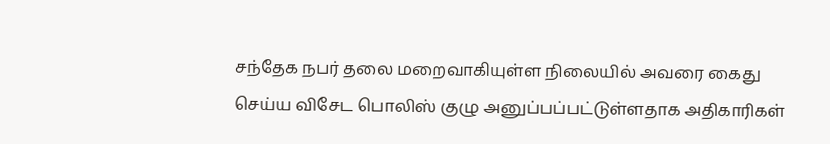சந்தேக நபர் தலை மறைவாகியுள்ள நிலையில் அவரை கைது செய்ய விசேட பொலிஸ் குழு அனுப்பப்பட்டுள்ளதாக அதிகாரிகள்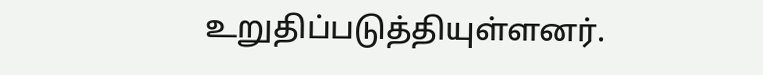உறுதிப்படுத்தியுள்ளனர்.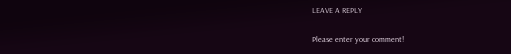LEAVE A REPLY

Please enter your comment!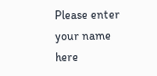Please enter your name here